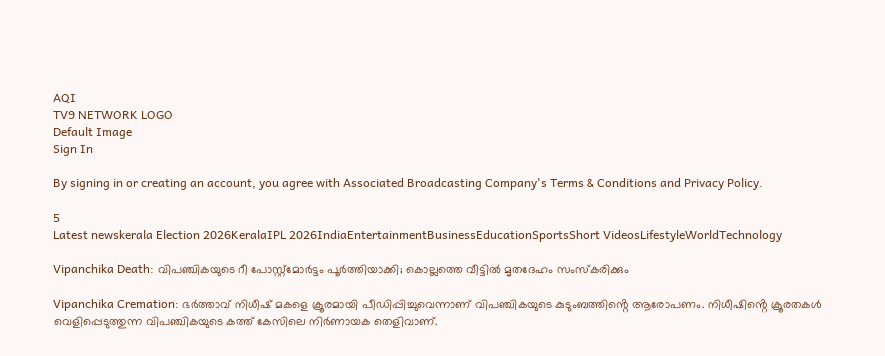AQI
TV9 NETWORK LOGO
Default Image
Sign In

By signing in or creating an account, you agree with Associated Broadcasting Company's Terms & Conditions and Privacy Policy.

5
Latest newskerala Election 2026KeralaIPL 2026IndiaEntertainmentBusinessEducationSportsShort VideosLifestyleWorldTechnology

Vipanchika Death: വിപഞ്ചികയുടെ റീ പോസ്റ്റ്മോർട്ടം പൂർത്തിയാക്കി; കൊല്ലത്തെ വീട്ടിൽ മൃതദേഹം സംസ്കരിക്കും

Vipanchika Cremation: ഭർത്താവ് നിധീഷ് മകളെ ക്രൂരമായി പീഡിപ്പിച്ചുവെന്നാണ് വിപഞ്ചികയുടെ കുടുംബത്തിൻ്റെ ആരോപണം. നിധീഷിൻ്റെ ക്രൂരതകൾ വെളിപ്പെടുത്തുന്ന വിപഞ്ചികയുടെ കത്ത് കേസിലെ നിർണായക തെളിവാണ്.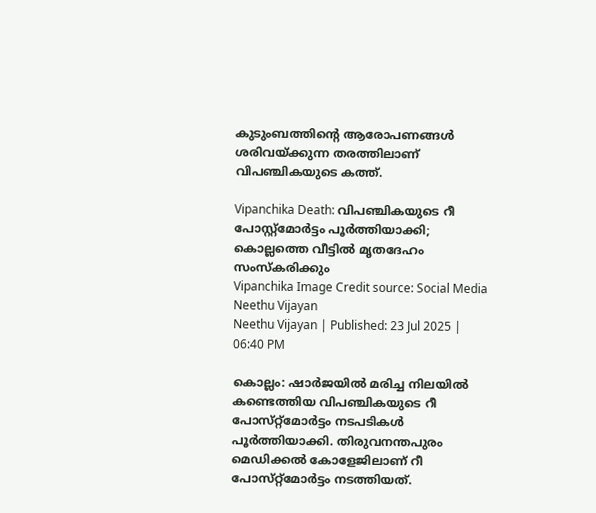കുടുംബത്തിൻ്റെ ആരോപണങ്ങൾ ശരിവയ്ക്കുന്ന തരത്തിലാണ് വിപഞ്ചികയുടെ കത്ത്.

Vipanchika Death: വിപഞ്ചികയുടെ റീ പോസ്റ്റ്മോർട്ടം പൂർത്തിയാക്കി; കൊല്ലത്തെ വീട്ടിൽ മൃതദേഹം സംസ്കരിക്കും
Vipanchika Image Credit source: Social Media
Neethu Vijayan
Neethu Vijayan | Published: 23 Jul 2025 | 06:40 PM

കൊല്ലം: ഷാർജയിൽ മരിച്ച നിലയിൽ കണ്ടെത്തിയ വിപഞ്ചികയുടെ റീ പോസ്‌റ്റ്‌മോർട്ടം നടപടികൾ പൂർത്തിയാക്കി. തിരുവനന്തപുരം മെഡിക്കൽ കോളേജിലാണ് റീ പോസ്‌റ്റ്‌മോർട്ടം നടത്തിയത്.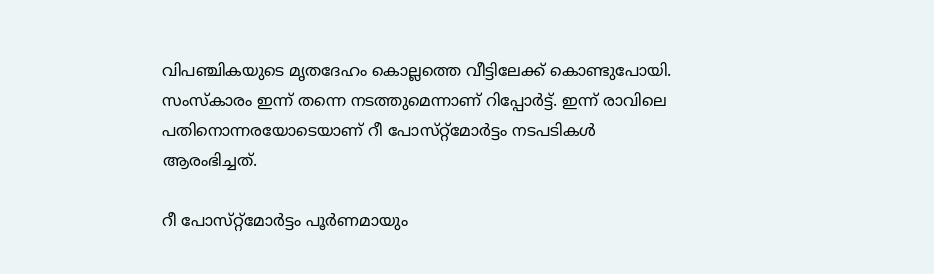വിപഞ്ചികയുടെ മൃതദേഹം കൊല്ലത്തെ വീട്ടിലേക്ക് കൊണ്ടുപോയി. സംസ്കാരം ഇന്ന് തന്നെ നടത്തുമെന്നാണ് റിപ്പോർട്ട്. ഇന്ന് രാവിലെ പതിനൊന്നരയോടെയാണ് റീ പോസ്‌റ്റ്‌മോർട്ടം നടപടികൾ ആരംഭിച്ചത്.

റീ പോസ്‌റ്റ്‌മോർട്ടം പൂർണമായും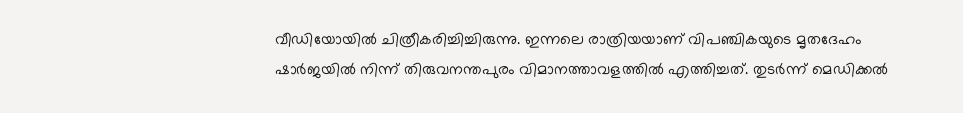വീഡിയോയിൽ ചിത്രീകരിച്ചിച്ചിരുന്നു. ഇന്നലെ രാത്രിയയാണ് വിപഞ്ചികയുടെ മൃതദേഹം ഷാർജയിൽ നിന്ന് തിരുവനന്തപുരം വിമാനത്താവളത്തിൽ എത്തിച്ചത്. തുടർന്ന് മെഡിക്കൽ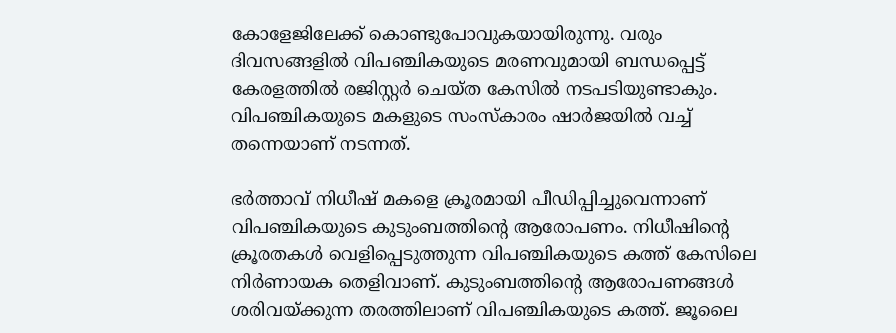കോളേജിലേക്ക് കൊണ്ടുപോവുകയായിരുന്നു. വരും ദിവസങ്ങളിൽ വിപഞ്ചികയുടെ മരണവുമായി ബന്ധപ്പെട്ട് കേരളത്തിൽ രജിസ്റ്റർ ചെയ്ത കേസിൽ നടപടിയുണ്ടാകും. വിപഞ്ചികയുടെ മകളുടെ സംസ്കാരം ഷാർജയിൽ വച്ച് തന്നെയാണ് നടന്നത്.

ഭർത്താവ് നിധീഷ് മകളെ ക്രൂരമായി പീഡിപ്പിച്ചുവെന്നാണ് വിപഞ്ചികയുടെ കുടുംബത്തിൻ്റെ ആരോപണം. നിധീഷിൻ്റെ ക്രൂരതകൾ വെളിപ്പെടുത്തുന്ന വിപഞ്ചികയുടെ കത്ത് കേസിലെ നിർണായക തെളിവാണ്. കുടുംബത്തിൻ്റെ ആരോപണങ്ങൾ ശരിവയ്ക്കുന്ന തരത്തിലാണ് വിപഞ്ചികയുടെ കത്ത്. ജൂലൈ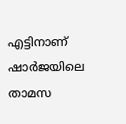എട്ടിനാണ് ഷാർജയിലെ താമസ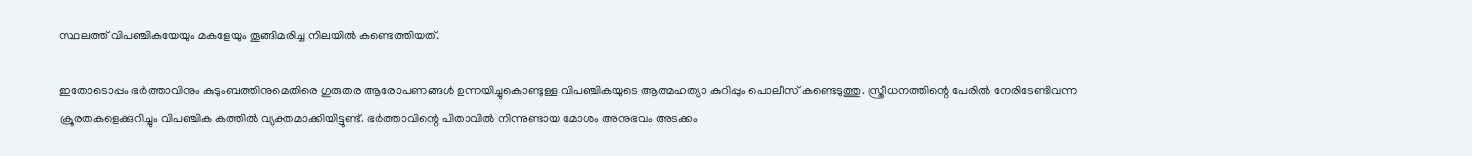സ്ഥലത്ത് വിപഞ്ചികയേയും മകളേയും തൂങ്ങിമരിച്ച നിലയിൽ കണ്ടെത്തിയത്.

ഇതോടൊപ്പം ഭർത്താവിനും കുടുംബത്തിനുമെതിരെ ഗുരുതര ആരോപണങ്ങൾ ഉന്നയിച്ചുകൊണ്ടുള്ള വിപഞ്ചികയുടെ ആത്മഹത്യാ കുറിപ്പും പൊലീസ് കണ്ടെടുത്തു. സ്ത്രീധനത്തിന്റെ പേരിൽ നേരിടേണ്ടിവന്ന ക്രൂരതകളെക്കുറിച്ചും വിപഞ്ചിക കത്തിൽ വ്യക്തമാക്കിയിട്ടുണ്ട്. ഭർത്താവിന്റെ പിതാവിൽ നിന്നുണ്ടായ മോശം അനുഭവം അടക്കം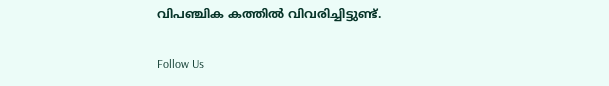വിപഞ്ചിക കത്തിൽ വിവരിച്ചിട്ടുണ്ട്.

Follow Us